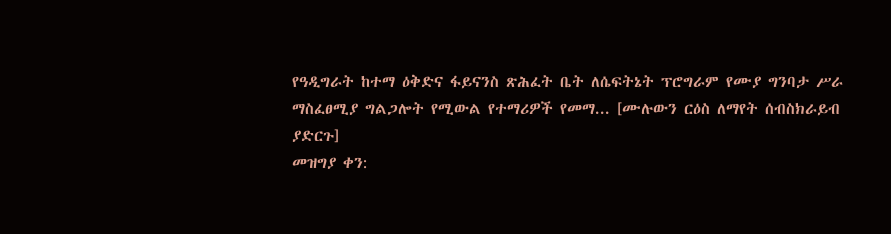የዓዲግራት ከተማ ዕቅድና ፋይናንስ ጽሕፈት ቤት ለሴፍትኔት ፕሮግራም የሙያ ግንባታ ሥራ ማስፈፀሚያ ግልጋሎት የሚውል የተማሪዎች የመማ... [ሙሉውን ርዕስ ለማየት ሰብስክራይብ ያድርጉ]
መዝግያ ቀን: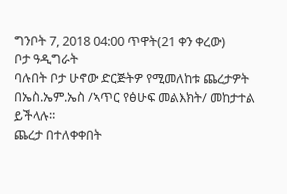ግንቦት 7, 2018 04:00 ጥዋት(21 ቀን ቀረው)
ቦታ ዓዲግራት
ባሉበት ቦታ ሁኖው ድርጅትዎ የሚመለከቱ ጨረታዎት በኤስ.ኤም.ኤስ /ኣጥር የፅሁፍ መልእክት/ መከታተል ይችላሉ።
ጨረታ በተለቀቀበት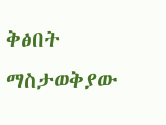ቅፅበት ማስታወቅያው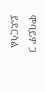ሞባይዎ ጋ ይደርሳል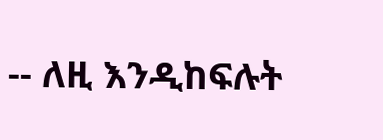-- ለዚ እንዲከፍሉት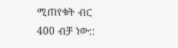ሚጠየቁት ብር 400 ብቻ ነው::